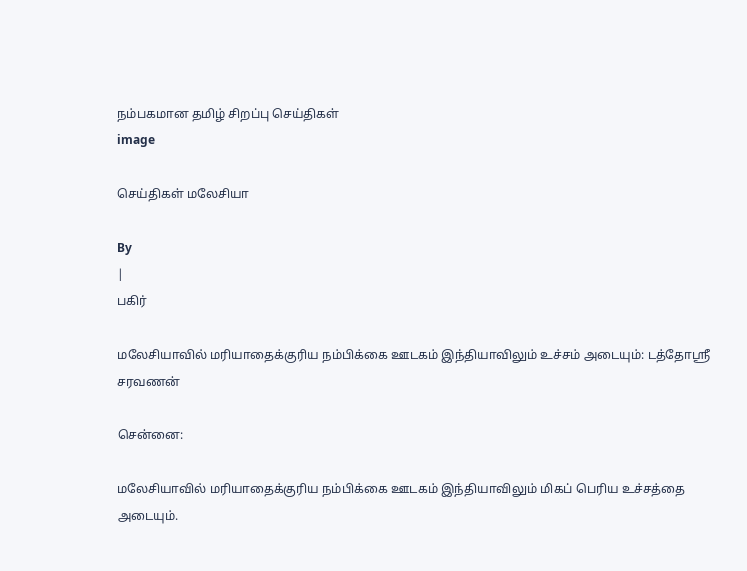நம்பகமான தமிழ் சிறப்பு செய்திகள்
image

செய்திகள் மலேசியா

By
|
பகிர்

மலேசியாவில் மரியாதைக்குரிய நம்பிக்கை ஊடகம் இந்தியாவிலும் உச்சம் அடையும்: டத்தோஸ்ரீ சரவணன்

சென்னை:

மலேசியாவில் மரியாதைக்குரிய நம்பிக்கை ஊடகம் இந்தியாவிலும் மிகப் பெரிய உச்சத்தை  அடையும்.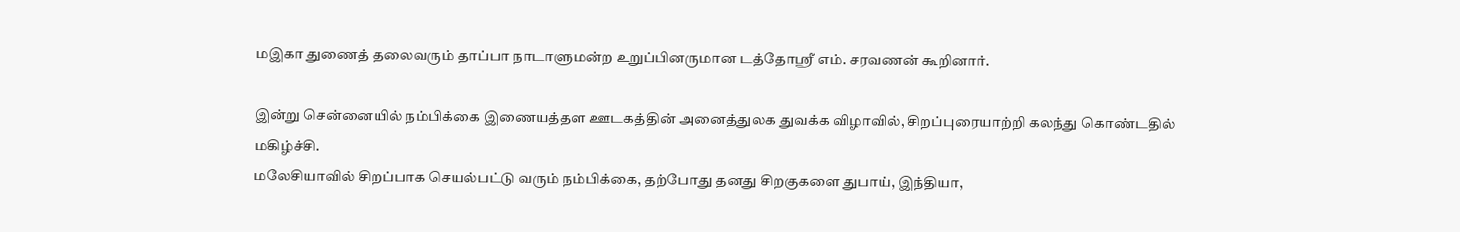மஇகா துணைத் தலைவரும் தாப்பா நாடாளுமன்ற உறுப்பினருமான டத்தோஸ்ரீ எம். சரவணன் கூறினார்.

இன்று சென்னையில் நம்பிக்கை இணையத்தள ஊடகத்தின் அனைத்துலக துவக்க விழாவில், சிறப்புரையாற்றி கலந்து கொண்டதில் மகிழ்ச்சி.
மலேசியாவில் சிறப்பாக செயல்பட்டு வரும் நம்பிக்கை, தற்போது தனது சிறகுகளை துபாய், இந்தியா,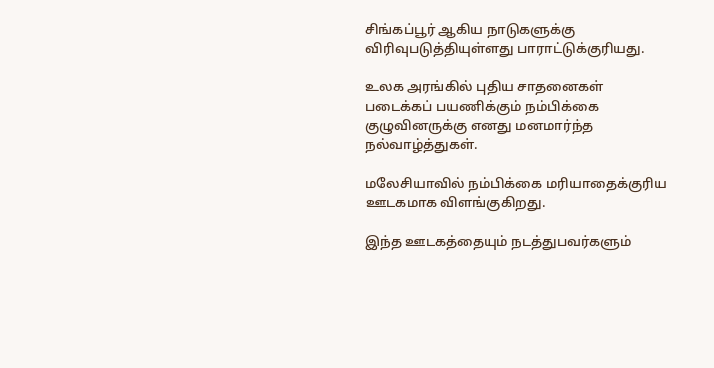சிங்கப்பூர் ஆகிய நாடுகளுக்கு விரிவுபடுத்தியுள்ளது பாராட்டுக்குரியது.

உலக அரங்கில் புதிய சாதனைகள் படைக்கப் பயணிக்கும் நம்பிக்கை குழுவினருக்கு எனது மனமார்ந்த  நல்வாழ்த்துகள்.

மலேசியாவில் நம்பிக்கை மரியாதைக்குரிய ஊடகமாக விளங்குகிறது.

இந்த ஊடகத்தையும் நடத்துபவர்களும்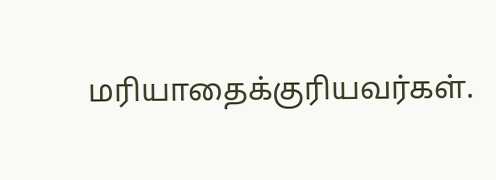மரியாதைக்குரியவர்கள்.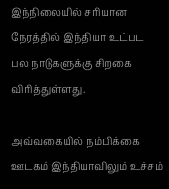இந்நிலையில் சரியான நேரத்தில் இந்தியா உட்பட பல நாடுகளுக்கு சிறகை விரித்துள்ளது.

அவ்வகையில் நம்பிக்கை ஊடகம் இந்தியாவிலும் உச்சம்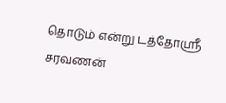தொடும் என்று டத்தோஸ்ரீ சரவணன்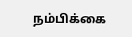நம்பிக்கை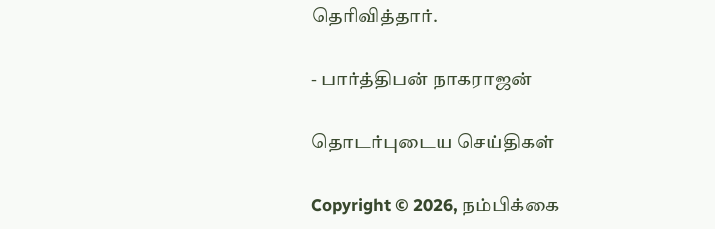தெரிவித்தார்.

- பார்த்திபன் நாகராஜன்

தொடர்புடைய செய்திகள்

Copyright © 2026, நம்பிக்கை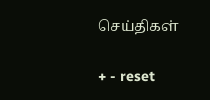செய்திகள்

+ - reset